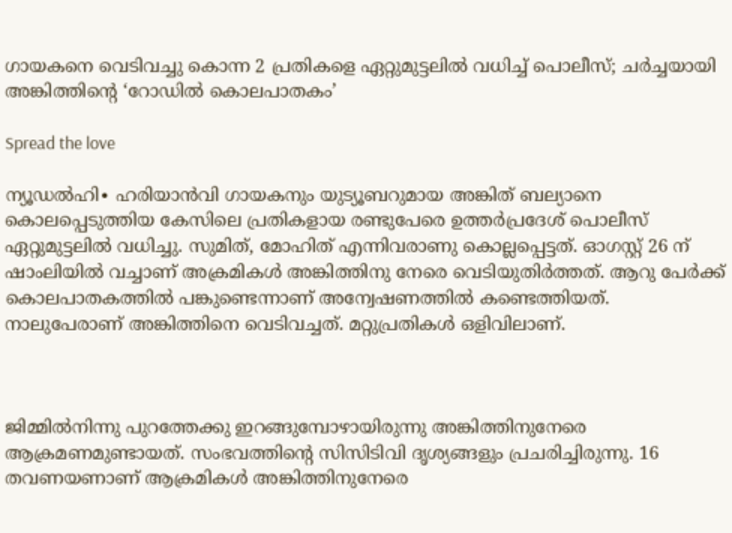ഗായകനെ വെടിവച്ചു കൊന്ന 2 പ്രതികളെ ഏറ്റുമുട്ടലിൽ വധിച്ച് പൊലീസ്; ചർച്ചയായി അങ്കിത്തിന്റെ ‘റോഡിൽ കൊലപാതകം’

Spread the love

ന്യൂഡൽഹി∙ ഹരിയാൻവി ഗായകനും യുട്യൂബറുമായ അങ്കിത് ബല്യാനെ കൊലപ്പെടുത്തിയ കേസിലെ പ്രതികളായ രണ്ടുപേരെ ഉത്തർപ്രദേശ് പൊലീസ് ഏറ്റുമുട്ടലിൽ വധിച്ചു. സുമിത്, മോഹിത് എന്നിവരാണു കൊല്ലപ്പെട്ടത്. ഓഗസ്റ്റ് 26 ന് ഷാംലിയിൽ വച്ചാണ് അക്രമികൾ അങ്കിത്തിനു നേരെ വെടിയുതിർത്തത്. ആറു പേർക്ക് കൊലപാതകത്തിൽ പങ്കുണ്ടെന്നാണ് അന്വേഷണത്തിൽ കണ്ടെത്തിയത്. നാലുപേരാണ് അങ്കിത്തിനെ വെടിവച്ചത്. മറ്റുപ്രതികള്‍ ഒളിവിലാണ്.



ജിമ്മിൽനിന്നു പുറത്തേക്കു ഇറങ്ങുമ്പോഴായിരുന്നു അങ്കിത്തിനുനേരെ ആക്രമണമുണ്ടായത്. സംഭവത്തിന്റെ സിസിടിവി ദൃശ്യങ്ങളും പ്രചരിച്ചിരുന്നു. 16 തവണയണാണ് ആക്രമികൾ അങ്കിത്തിനുനേരെ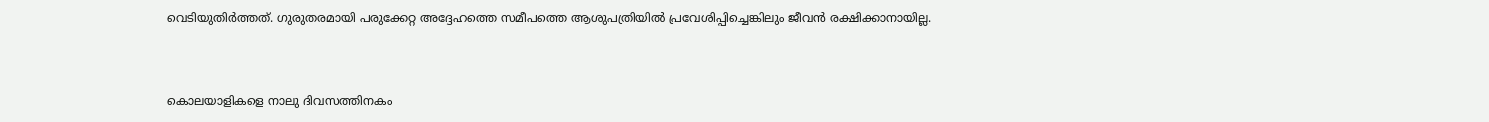വെടിയുതിർത്തത്. ഗുരുതരമായി പരുക്കേറ്റ അദ്ദേഹത്തെ സമീപത്തെ ആശുപത്രിയിൽ പ്രവേശിപ്പിച്ചെങ്കിലും ജീവൻ രക്ഷിക്കാനായില്ല.



കൊലയാളികളെ നാലു ദിവസത്തിനകം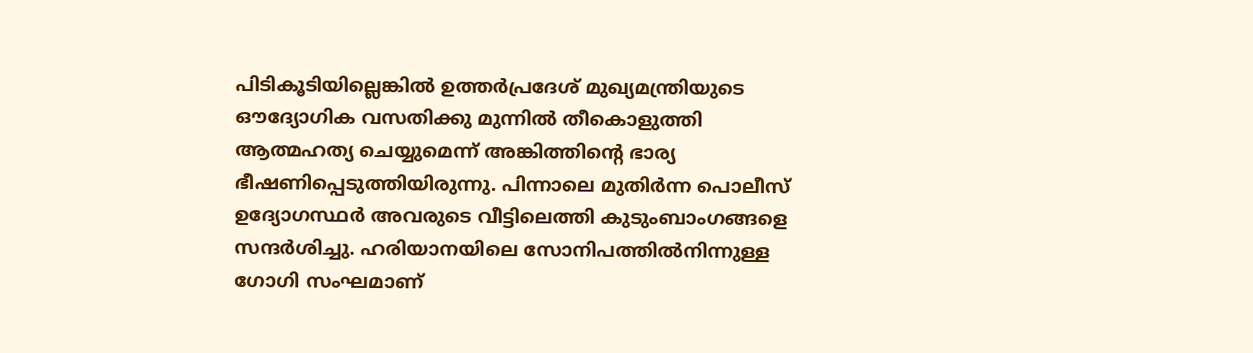പിടികൂടിയില്ലെങ്കിൽ ഉത്തർപ്രദേശ് മുഖ്യമന്ത്രിയുടെ ഔദ്യോഗിക വസതിക്കു മുന്നിൽ തീകൊളുത്തി ആത്മഹത്യ ചെയ്യുമെന്ന് അങ്കിത്തിന്റെ ഭാര്യ ഭീഷണിപ്പെടുത്തിയിരുന്നു. പിന്നാലെ മുതിർന്ന പൊലീസ് ഉദ്യോഗസ്ഥർ അവരുടെ വീട്ടിലെത്തി കുടുംബാംഗങ്ങളെ സന്ദർശിച്ചു. ഹരിയാനയിലെ സോനിപത്തിൽനിന്നുള്ള ഗോഗി സംഘമാണ്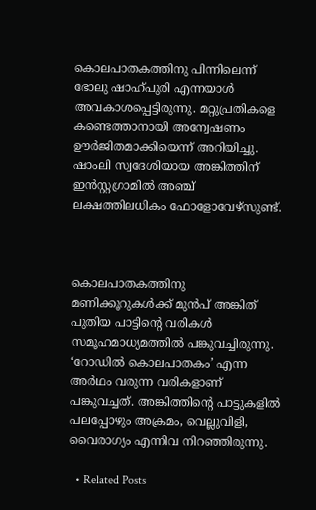കൊലപാതകത്തിനു പിന്നിലെന്ന് ഭോലു ഷാഹ്പുരി എന്നയാൾ അവകാശപ്പെട്ടിരുന്നു. മറ്റുപ്രതികളെ കണ്ടെത്താനായി അന്വേഷണം ഊർജിതമാക്കിയെന്ന് അറിയിച്ചു. ഷാംലി സ്വദേശിയായ അങ്കിത്തിന് ഇൻസ്റ്റഗ്രാമിൽ അഞ്ച് ലക്ഷത്തിലധികം ഫോളോവേഴ്സുണ്ട്.



കൊലപാതകത്തിനു മണിക്കൂറുകൾക്ക് മുൻപ് അങ്കിത് പുതിയ പാട്ടിന്റെ വരികൾ സമൂഹമാധ്യമത്തിൽ പങ്കുവച്ചിരുന്നു. ‘റോഡിൽ കൊലപാതകം’ എന്ന അർഥം വരുന്ന വരികളാണ് പങ്കുവച്ചത്. അങ്കിത്തിന്റെ പാട്ടുകളിൽ പലപ്പോഴും അക്രമം, വെല്ലുവിളി, വൈരാഗ്യം എന്നിവ നിറഞ്ഞിരുന്നു.

  • Related Posts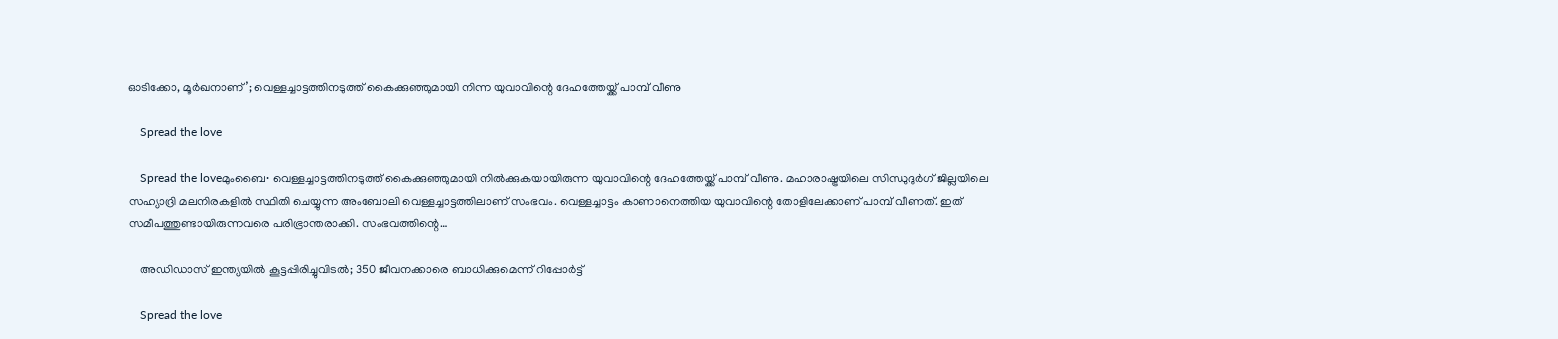ഓടിക്കോ, മൂർഖനാണ്’; വെള്ളച്ചാട്ടത്തിനടുത്ത് കൈക്കുഞ്ഞുമായി നിന്ന യുവാവിന്റെ ദേഹത്തേയ്ക്ക് പാമ്പ് വീണു

    Spread the love

    Spread the loveമുംബൈ∙ വെള്ളച്ചാട്ടത്തിനടുത്ത് കൈക്കുഞ്ഞുമായി നിൽക്കുകയായിരുന്ന യുവാവിന്റെ ദേഹത്തേയ്ക്ക് പാമ്പ് വീണു. മഹാരാഷ്ട്രയിലെ സിന്ധുദുർഗ് ജില്ലയിലെ സഹ്യാദ്രി മലനിരകളിൽ സ്ഥിതി ചെയ്യുന്ന അംബോലി വെള്ളച്ചാട്ടത്തിലാണ് സംഭവം. വെള്ളച്ചാട്ടം കാണാനെത്തിയ യുവാവിന്റെ തോളിലേക്കാണ് പാമ്പ് വീണത്. ഇത് സമീപത്തുണ്ടായിരുന്നവരെ പരിഭ്രാന്തരാക്കി. സംഭവത്തിന്റെ…

    അഡിഡാസ് ഇന്ത്യയില്‍ കൂട്ടപ്പിരിച്ചുവിടല്‍; 350 ജീവനക്കാരെ ബാധിക്കുമെന്ന് റിപ്പോര്‍ട്ട്

    Spread the love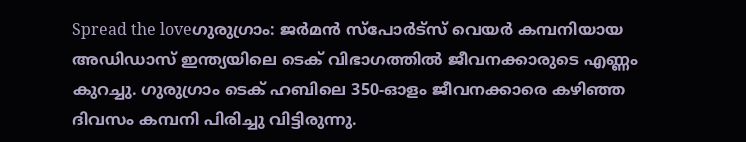Spread the loveഗുരുഗ്രാം: ജര്‍മന്‍ സ്‌പോര്‍ട്‌സ് വെയര്‍ കമ്പനിയായ അഡിഡാസ് ഇന്ത്യയിലെ ടെക് വിഭാഗത്തില്‍ ജീവനക്കാരുടെ എണ്ണം കുറച്ചു. ഗുരുഗ്രാം ടെക് ഹബിലെ 350-ഓളം ജീവനക്കാരെ കഴിഞ്ഞ ദിവസം കമ്പനി പിരിച്ചു വിട്ടിരുന്നു.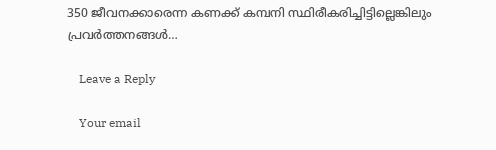350 ജീവനക്കാരെന്ന കണക്ക് കമ്പനി സ്ഥിരീകരിച്ചിട്ടില്ലെങ്കിലും പ്രവര്‍ത്തനങ്ങള്‍…

    Leave a Reply

    Your email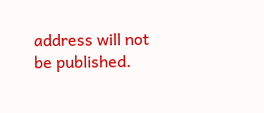address will not be published.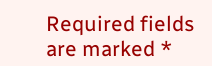Required fields are marked *